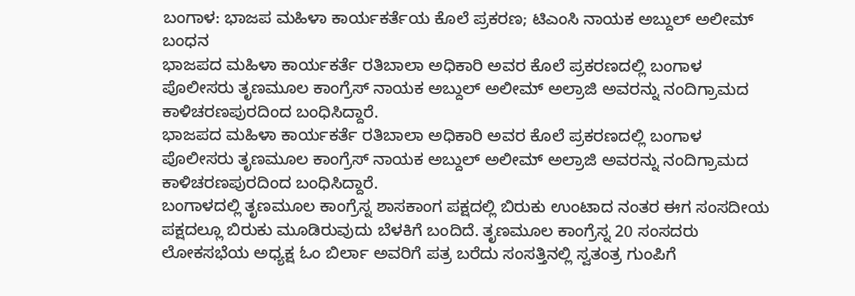ಬಂಗಾಳ: ಭಾಜಪ ಮಹಿಳಾ ಕಾರ್ಯಕರ್ತೆಯ ಕೊಲೆ ಪ್ರಕರಣ; ಟಿಎಂಸಿ ನಾಯಕ ಅಬ್ದುಲ್ ಅಲೀಮ್ ಬಂಧನ
ಭಾಜಪದ ಮಹಿಳಾ ಕಾರ್ಯಕರ್ತೆ ರತಿಬಾಲಾ ಅಧಿಕಾರಿ ಅವರ ಕೊಲೆ ಪ್ರಕರಣದಲ್ಲಿ ಬಂಗಾಳ ಪೊಲೀಸರು ತೃಣಮೂಲ ಕಾಂಗ್ರೆಸ್ ನಾಯಕ ಅಬ್ದುಲ್ ಅಲೀಮ್ ಅಲ್ರಾಜಿ ಅವರನ್ನು ನಂದಿಗ್ರಾಮದ ಕಾಳಿಚರಣಪುರದಿಂದ ಬಂಧಿಸಿದ್ದಾರೆ.
ಭಾಜಪದ ಮಹಿಳಾ ಕಾರ್ಯಕರ್ತೆ ರತಿಬಾಲಾ ಅಧಿಕಾರಿ ಅವರ ಕೊಲೆ ಪ್ರಕರಣದಲ್ಲಿ ಬಂಗಾಳ ಪೊಲೀಸರು ತೃಣಮೂಲ ಕಾಂಗ್ರೆಸ್ ನಾಯಕ ಅಬ್ದುಲ್ ಅಲೀಮ್ ಅಲ್ರಾಜಿ ಅವರನ್ನು ನಂದಿಗ್ರಾಮದ ಕಾಳಿಚರಣಪುರದಿಂದ ಬಂಧಿಸಿದ್ದಾರೆ.
ಬಂಗಾಳದಲ್ಲಿ ತೃಣಮೂಲ ಕಾಂಗ್ರೆಸ್ನ ಶಾಸಕಾಂಗ ಪಕ್ಷದಲ್ಲಿ ಬಿರುಕು ಉಂಟಾದ ನಂತರ ಈಗ ಸಂಸದೀಯ ಪಕ್ಷದಲ್ಲೂ ಬಿರುಕು ಮೂಡಿರುವುದು ಬೆಳಕಿಗೆ ಬಂದಿದೆ. ತೃಣಮೂಲ ಕಾಂಗ್ರೆಸ್ನ 20 ಸಂಸದರು ಲೋಕಸಭೆಯ ಅಧ್ಯಕ್ಷ ಓಂ ಬಿರ್ಲಾ ಅವರಿಗೆ ಪತ್ರ ಬರೆದು ಸಂಸತ್ತಿನಲ್ಲಿ ಸ್ವತಂತ್ರ ಗುಂಪಿಗೆ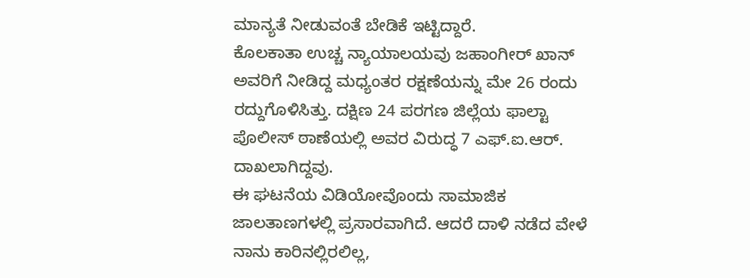ಮಾನ್ಯತೆ ನೀಡುವಂತೆ ಬೇಡಿಕೆ ಇಟ್ಟಿದ್ದಾರೆ.
ಕೊಲಕಾತಾ ಉಚ್ಚ ನ್ಯಾಯಾಲಯವು ಜಹಾಂಗೀರ್ ಖಾನ್ ಅವರಿಗೆ ನೀಡಿದ್ದ ಮಧ್ಯಂತರ ರಕ್ಷಣೆಯನ್ನು ಮೇ 26 ರಂದು ರದ್ದುಗೊಳಿಸಿತ್ತು. ದಕ್ಷಿಣ 24 ಪರಗಣ ಜಿಲ್ಲೆಯ ಫಾಲ್ಟಾ ಪೊಲೀಸ್ ಠಾಣೆಯಲ್ಲಿ ಅವರ ವಿರುದ್ಧ 7 ಎಫ್.ಐ.ಆರ್. ದಾಖಲಾಗಿದ್ದವು.
ಈ ಘಟನೆಯ ವಿಡಿಯೋವೊಂದು ಸಾಮಾಜಿಕ ಜಾಲತಾಣಗಳಲ್ಲಿ ಪ್ರಸಾರವಾಗಿದೆ. ಆದರೆ ದಾಳಿ ನಡೆದ ವೇಳೆ ನಾನು ಕಾರಿನಲ್ಲಿರಲಿಲ್ಲ,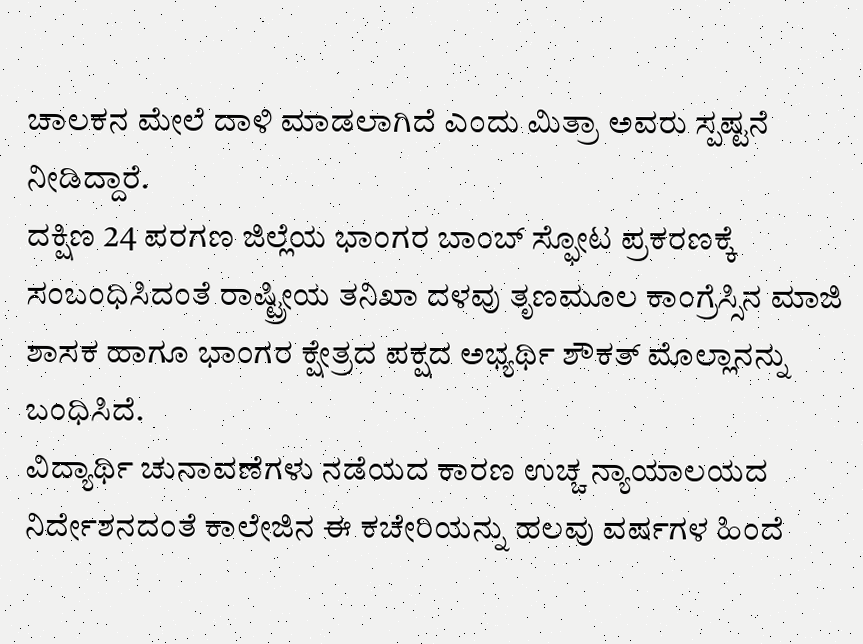ಚಾಲಕನ ಮೇಲೆ ದಾಳಿ ಮಾಡಲಾಗಿದೆ ಎಂದು ಮಿತ್ರಾ ಅವರು ಸ್ಪಷ್ಟನೆ ನೀಡಿದ್ದಾರೆ.
ದಕ್ಷಿಣ 24 ಪರಗಣ ಜಿಲ್ಲೆಯ ಭಾಂಗರ ಬಾಂಬ್ ಸ್ಫೋಟ ಪ್ರಕರಣಕ್ಕೆ ಸಂಬಂಧಿಸಿದಂತೆ ರಾಷ್ಟ್ರೀಯ ತನಿಖಾ ದಳವು ತೃಣಮೂಲ ಕಾಂಗ್ರೆಸ್ಸಿನ ಮಾಜಿ ಶಾಸಕ ಹಾಗೂ ಭಾಂಗರ ಕ್ಷೇತ್ರದ ಪಕ್ಷದ ಅಭ್ಯರ್ಥಿ ಶೌಕತ್ ಮೊಲ್ಲಾನನ್ನು ಬಂಧಿಸಿದೆ.
ವಿದ್ಯಾರ್ಥಿ ಚುನಾವಣೆಗಳು ನಡೆಯದ ಕಾರಣ ಉಚ್ಚ ನ್ಯಾಯಾಲಯದ ನಿರ್ದೇಶನದಂತೆ ಕಾಲೇಜಿನ ಈ ಕಚೇರಿಯನ್ನು ಹಲವು ವರ್ಷಗಳ ಹಿಂದೆ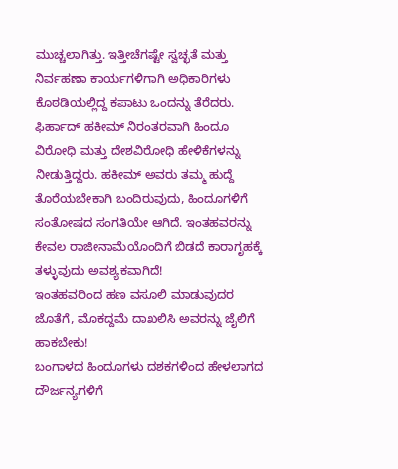ಮುಚ್ಚಲಾಗಿತ್ತು. ಇತ್ತೀಚೆಗಷ್ಟೇ ಸ್ವಚ್ಛತೆ ಮತ್ತು ನಿರ್ವಹಣಾ ಕಾರ್ಯಗಳಿಗಾಗಿ ಅಧಿಕಾರಿಗಳು ಕೊಠಡಿಯಲ್ಲಿದ್ದ ಕಪಾಟು ಒಂದನ್ನು ತೆರೆದರು.
ಫಿರ್ಹಾದ್ ಹಕೀಮ್ ನಿರಂತರವಾಗಿ ಹಿಂದೂ ವಿರೋಧಿ ಮತ್ತು ದೇಶವಿರೋಧಿ ಹೇಳಿಕೆಗಳನ್ನು ನೀಡುತ್ತಿದ್ದರು. ಹಕೀಮ್ ಅವರು ತಮ್ಮ ಹುದ್ದೆ ತೊರೆಯಬೇಕಾಗಿ ಬಂದಿರುವುದು, ಹಿಂದೂಗಳಿಗೆ ಸಂತೋಷದ ಸಂಗತಿಯೇ ಆಗಿದೆ. ಇಂತಹವರನ್ನು ಕೇವಲ ರಾಜೀನಾಮೆಯೊಂದಿಗೆ ಬಿಡದೆ ಕಾರಾಗೃಹಕ್ಕೆ ತಳ್ಳುವುದು ಅವಶ್ಯಕವಾಗಿದೆ!
ಇಂತಹವರಿಂದ ಹಣ ವಸೂಲಿ ಮಾಡುವುದರ ಜೊತೆಗೆ, ಮೊಕದ್ದಮೆ ದಾಖಲಿಸಿ ಅವರನ್ನು ಜೈಲಿಗೆ ಹಾಕಬೇಕು!
ಬಂಗಾಳದ ಹಿಂದೂಗಳು ದಶಕಗಳಿಂದ ಹೇಳಲಾಗದ ದೌರ್ಜನ್ಯಗಳಿಗೆ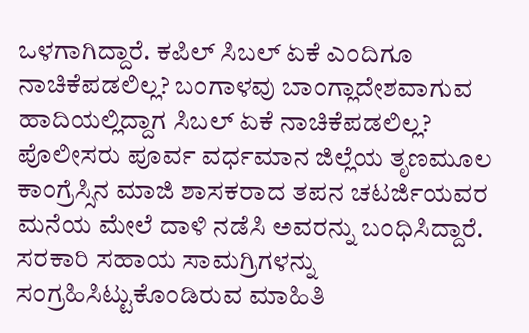ಒಳಗಾಗಿದ್ದಾರೆ. ಕಪಿಲ್ ಸಿಬಲ್ ಏಕೆ ಎಂದಿಗೂ ನಾಚಿಕೆಪಡಲಿಲ್ಲ? ಬಂಗಾಳವು ಬಾಂಗ್ಲಾದೇಶವಾಗುವ ಹಾದಿಯಲ್ಲಿದ್ದಾಗ ಸಿಬಲ್ ಏಕೆ ನಾಚಿಕೆಪಡಲಿಲ್ಲ?
ಪೊಲೀಸರು ಪೂರ್ವ ವರ್ಧಮಾನ ಜಿಲ್ಲೆಯ ತೃಣಮೂಲ ಕಾಂಗ್ರೆಸ್ಸಿನ ಮಾಜಿ ಶಾಸಕರಾದ ತಪನ ಚಟರ್ಜಿಯವರ ಮನೆಯ ಮೇಲೆ ದಾಳಿ ನಡೆಸಿ ಅವರನ್ನು ಬಂಧಿಸಿದ್ದಾರೆ. ಸರಕಾರಿ ಸಹಾಯ ಸಾಮಗ್ರಿಗಳನ್ನು ಸಂಗ್ರಹಿಸಿಟ್ಟುಕೊಂಡಿರುವ ಮಾಹಿತಿ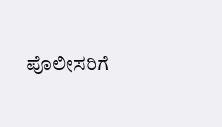ಪೊಲೀಸರಿಗೆ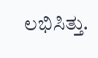ಲಭಿಸಿತ್ತು.